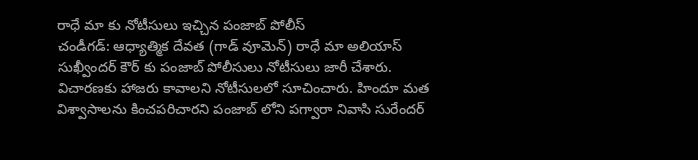రాధే మా కు నోటీసులు ఇచ్చిన పంజాబ్ పోలీస్
చండీగడ్: ఆధ్యాత్మిక దేవత (గాడ్ వూమెన్) రాధే మా అలియాస్ సుఖ్వీందర్ కౌర్ కు పంజాబ్ పోలీసులు నోటీసులు జారీ చేశారు. విచారణకు హాజరు కావాలని నోటీసులలో సూచించారు. హిందూ మత విశ్వాసాలను కించపరిచారని పంజాబ్ లోని పగ్వారా నివాసి సురేందర్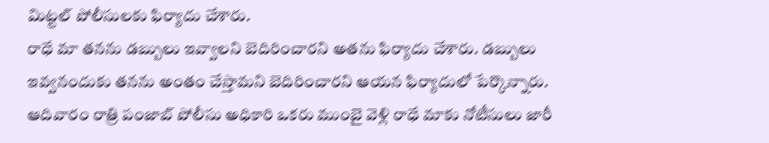మిట్టల్ పోలీసులకు ఫిర్యాదు చేశారు.
రాధే మా తనను డబ్బులు ఇవ్వాలని బెదిరించారని అతను ఫిర్యాదు చేశారు. డబ్బులు ఇవ్వనందుకు తనను అంతం చేస్తామని బెదిరించారని ఆయన ఫిర్యాదులో పేర్కొన్నారు. ఆదివారం రాత్రి పంజాబ్ పోలీసు అధికారి ఒకరు ముంబై వెళ్లి రాధే మాకు నోటీసులు జారీ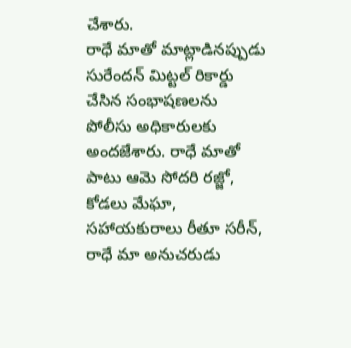చేశారు.
రాధే మాతో మాట్లాడినప్పుడు సురేందన్ మిట్టల్ రికార్డు చేసిన సంభాషణలను పోలీసు అధికారులకు అందజేశారు. రాధే మాతో పాటు ఆమె సోదరి రజ్జో, కోడలు మేఘా, సహాయకురాలు రీతూ సరీన్, రాధే మా అనుచరుడు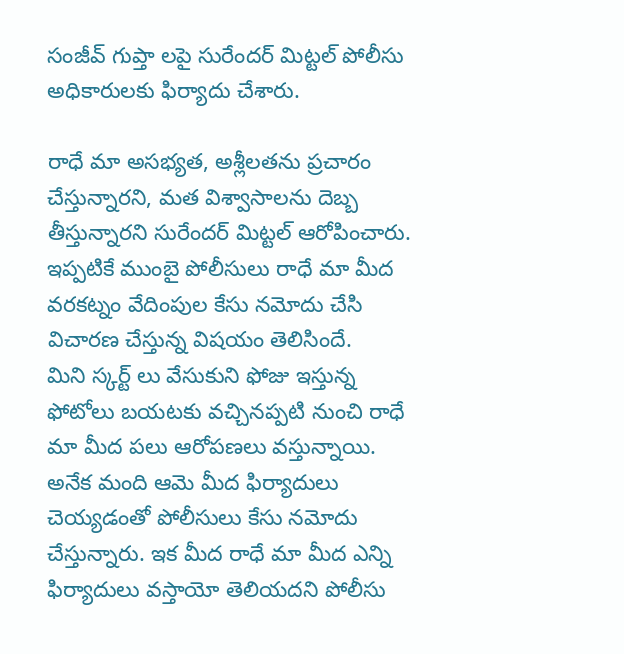సంజీవ్ గుప్తా లపై సురేందర్ మిట్టల్ పోలీసు అధికారులకు ఫిర్యాదు చేశారు.

రాధే మా అసభ్యత, అశ్లీలతను ప్రచారం చేస్తున్నారని, మత విశ్వాసాలను దెబ్బ తీస్తున్నారని సురేందర్ మిట్టల్ ఆరోపించారు. ఇప్పటికే ముంబై పోలీసులు రాధే మా మీద వరకట్నం వేదింపుల కేసు నమోదు చేసి విచారణ చేస్తున్న విషయం తెలిసిందే.
మిని స్కర్ట్ లు వేసుకుని ఫోజు ఇస్తున్న ఫోటోలు బయటకు వచ్చినప్పటి నుంచి రాధే మా మీద పలు ఆరోపణలు వస్తున్నాయి. అనేక మంది ఆమె మీద ఫిర్యాదులు చెయ్యడంతో పోలీసులు కేసు నమోదు చేస్తున్నారు. ఇక మీద రాధే మా మీద ఎన్ని ఫిర్యాదులు వస్తాయో తెలియదని పోలీసు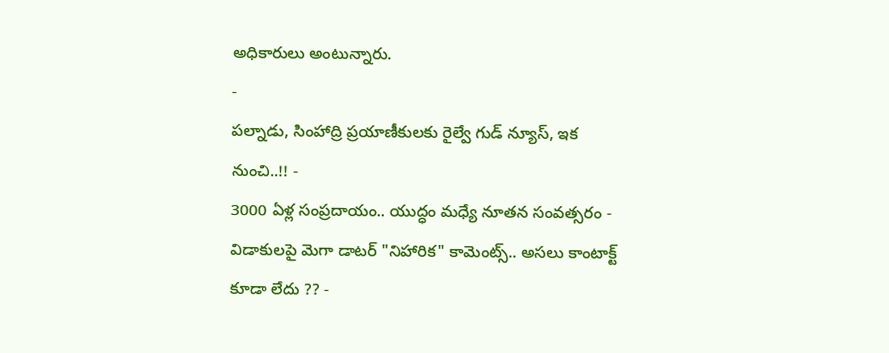అధికారులు అంటున్నారు.
-
పల్నాడు, సింహాద్రి ప్రయాణీకులకు రైల్వే గుడ్ న్యూస్, ఇక నుంచి..!! -
3000 ఏళ్ల సంప్రదాయం.. యుద్ధం మధ్యే నూతన సంవత్సరం -
విడాకులపై మెగా డాటర్ "నిహారిక" కామెంట్స్.. అసలు కాంటాక్ట్ కూడా లేదు ?? -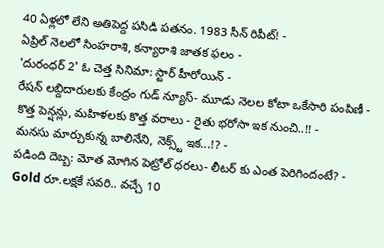40 ఏళ్లలో లేని అతిపెద్ద పసిడి పతనం. 1983 సీన్ రిపీట్! -
ఏప్రిల్ నెలలో సింహరాశి, కన్యారాశి జాతక ఫలం -
'దురంధర్ 2' ఓ చెత్త సినిమా: స్టార్ హీరోయిన్ -
రేషన్ లబ్దిదారులకు కేంద్రం గుడ్ న్యూస్- మూడు నెలల కోటా ఒకేసారి పంపిణీ -
కొత్త పెన్షన్లు, మహిళలకు కొత్త వరాలు - రైతు భరోసా ఇక నుంచి..!! -
మనసు మార్చుకున్న బాలినేని, నెక్స్ట్ ఇక...!? -
పడింది దెబ్బ: మోత మోగిన పెట్రోల్ ధరలు- లీటర్ కు ఎంత పెరిగిందంటే? -
Gold రూ.లక్షకే సవరి.. వచ్చే 10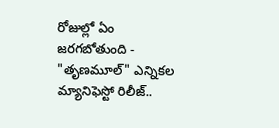రోజుల్లో ఏం జరగబోతుంది -
"తృణమూల్" ఎన్నికల మ్యానిఫెస్టో రిలీజ్..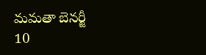మమతా బెనర్జీ 10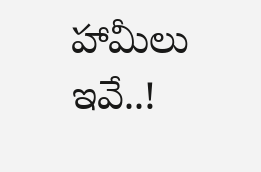హామీలు ఇవే..!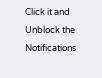Click it and Unblock the Notifications